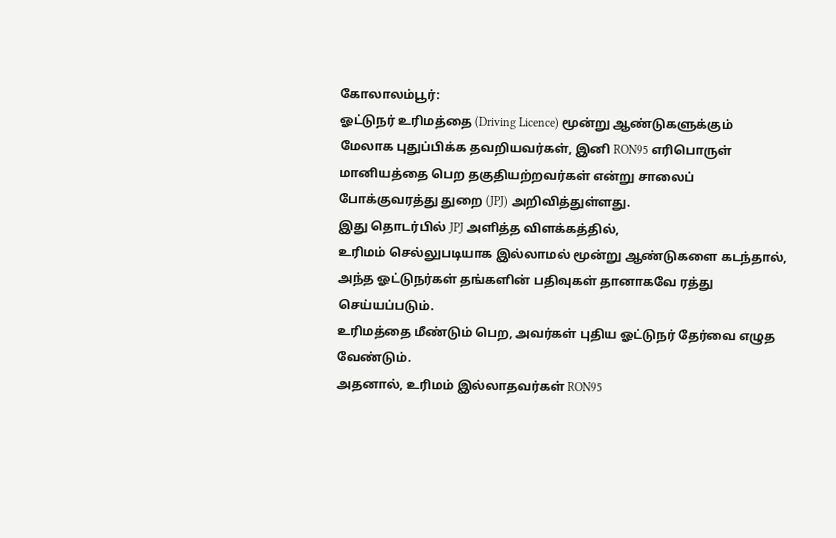கோலாலம்பூர்:
ஓட்டுநர் உரிமத்தை (Driving Licence) மூன்று ஆண்டுகளுக்கும் மேலாக புதுப்பிக்க தவறியவர்கள், இனி RON95 எரிபொருள் மானியத்தை பெற தகுதியற்றவர்கள் என்று சாலைப் போக்குவரத்து துறை (JPJ) அறிவித்துள்ளது.
இது தொடர்பில் JPJ அளித்த விளக்கத்தில்,
உரிமம் செல்லுபடியாக இல்லாமல் மூன்று ஆண்டுகளை கடந்தால், அந்த ஓட்டுநர்கள் தங்களின் பதிவுகள் தானாகவே ரத்து செய்யப்படும்.
உரிமத்தை மீண்டும் பெற, அவர்கள் புதிய ஓட்டுநர் தேர்வை எழுத வேண்டும்.
அதனால், உரிமம் இல்லாதவர்கள் RON95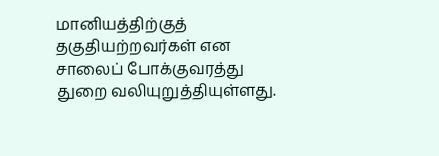மானியத்திற்குத் தகுதியற்றவர்கள் என சாலைப் போக்குவரத்து துறை வலியுறுத்தியுள்ளது.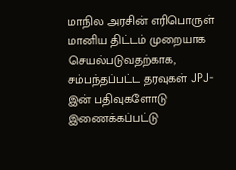மாநில அரசின் எரிபொருள் மானிய திட்டம் முறையாக செயல்படுவதற்காக, சம்பந்தப்பட்ட தரவுகள் JPJ-இன் பதிவுகளோடு இணைக்கப்பட்டு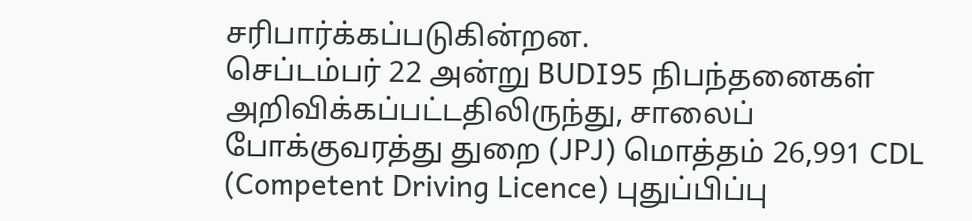சரிபார்க்கப்படுகின்றன.
செப்டம்பர் 22 அன்று BUDI95 நிபந்தனைகள் அறிவிக்கப்பட்டதிலிருந்து, சாலைப் போக்குவரத்து துறை (JPJ) மொத்தம் 26,991 CDL (Competent Driving Licence) புதுப்பிப்பு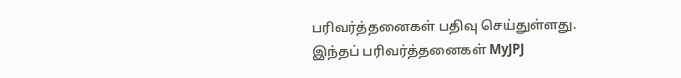பரிவர்த்தனைகள் பதிவு செய்துள்ளது.
இந்தப் பரிவர்த்தனைகள் MyJPJ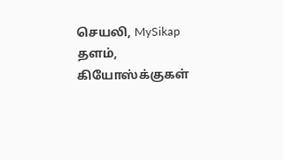செயலி, MySikap தளம், கியோஸ்க்குகள்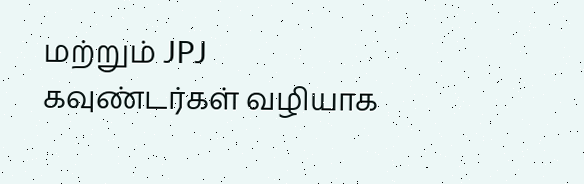மற்றும் JPJ கவுண்டர்கள் வழியாக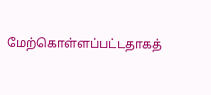மேற்கொள்ளப்பட்டதாகத்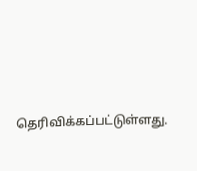தெரிவிக்கப்பட்டுள்ளது.